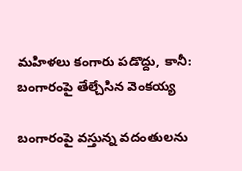మహిళలు కంగారు పడొద్దు, కానీ: బంగారంపై తేల్చేసిన వెంకయ్య

బంగారంపై వస్తున్న వదంతులను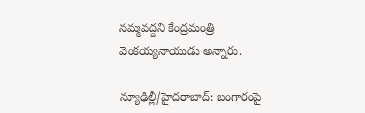నమ్మవద్దని కేంద్రమంత్రి వెంకయ్యనాయుడు అన్నారు.

న్యూఢిల్లీ/హైదరాబాద్: బంగారంపై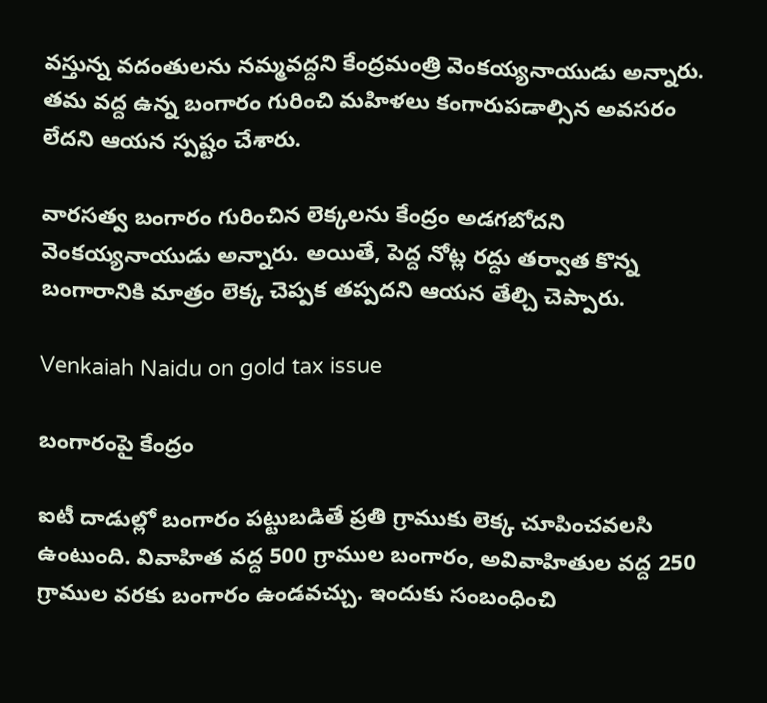వస్తున్న వదంతులను నమ్మవద్దని కేంద్రమంత్రి వెంకయ్యనాయుడు అన్నారు. తమ వద్ద ఉన్న బంగారం గురించి మహిళలు కంగారుపడాల్సిన అవసరం లేదని ఆయన స్పష్టం చేశారు.

వారసత్వ బంగారం గురించిన లెక్కలను కేంద్రం అడగబోదని వెంకయ్యనాయుడు అన్నారు. అయితే, పెద్ద నోట్ల రద్దు తర్వాత కొన్న బంగారానికి మాత్రం లెక్క చెప్పక తప్పదని ఆయన తేల్చి చెప్పారు.

Venkaiah Naidu on gold tax issue

బంగారంపై కేంద్రం

ఐటీ దాడుల్లో బంగారం పట్టుబడితే ప్రతి గ్రాముకు లెక్క చూపించవలసి ఉంటుంది. వివాహిత వద్ద 500 గ్రాముల బంగారం, అవివాహితుల వద్ద 250 గ్రాముల వరకు బంగారం ఉండవచ్చు. ఇందుకు సంబంధించి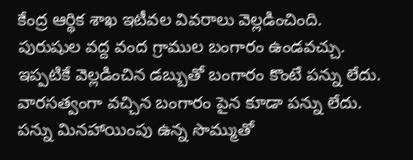కేంద్ర ఆర్థిక శాఖ ఇటీవల వివరాలు వెల్లడించింది. పురుషుల వద్ద వంద గ్రాముల బంగారం ఉండవచ్చు. ఇప్పటికే వెల్లడించిన డబ్బుతో బంగారం కొంటే పన్ను లేదు. వారసత్వంగా వచ్చిన బంగారం పైన కూడా పన్ను లేదు. పన్ను మినహాయింపు ఉన్న సొమ్ముతో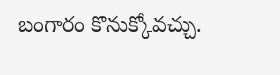బంగారం కొనుక్కోవచ్చు.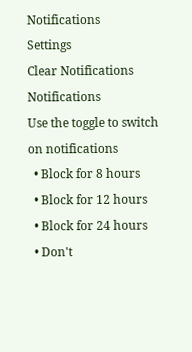Notifications
Settings
Clear Notifications
Notifications
Use the toggle to switch on notifications
  • Block for 8 hours
  • Block for 12 hours
  • Block for 24 hours
  • Don't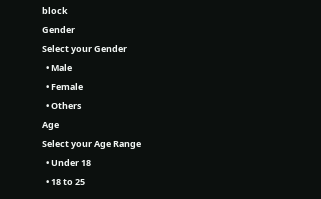block
Gender
Select your Gender
  • Male
  • Female
  • Others
Age
Select your Age Range
  • Under 18
  • 18 to 25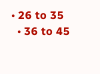• 26 to 35
  • 36 to 45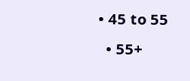• 45 to 55
  • 55+